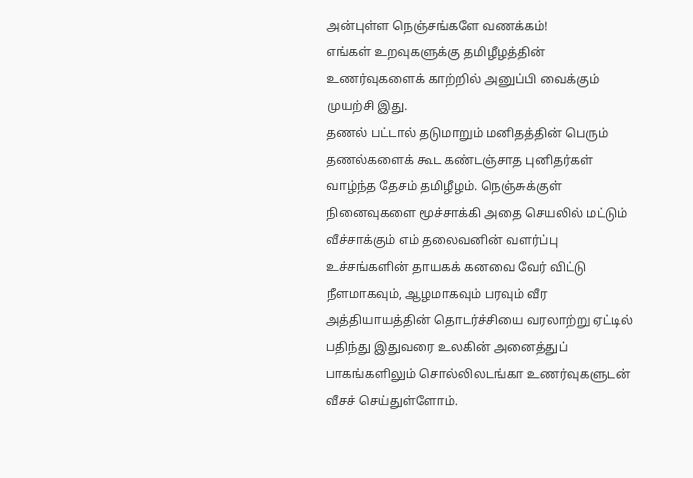அன்புள்ள நெஞ்சங்களே வணக்கம்!
எங்கள் உறவுகளுக்கு தமிழீழத்தின் உணர்வுகளைக் காற்றில் அனுப்பி வைக்கும் முயற்சி இது.
தணல் பட்டால் தடுமாறும் மனிதத்தின் பெரும் தணல்களைக் கூட கண்டஞ்சாத புனிதர்கள் வாழ்ந்த தேசம் தமிழீழம். நெஞ்சுக்குள் நினைவுகளை மூச்சாக்கி அதை செயலில் மட்டும் வீச்சாக்கும் எம் தலைவனின் வளர்ப்பு உச்சங்களின் தாயகக் கனவை வேர் விட்டு நீளமாகவும், ஆழமாகவும் பரவும் வீர அத்தியாயத்தின் தொடர்ச்சியை வரலாற்று ஏட்டில் பதிந்து இதுவரை உலகின் அனைத்துப் பாகங்களிலும் சொல்லிலடங்கா உணர்வுகளுடன் வீசச் செய்துள்ளோம்.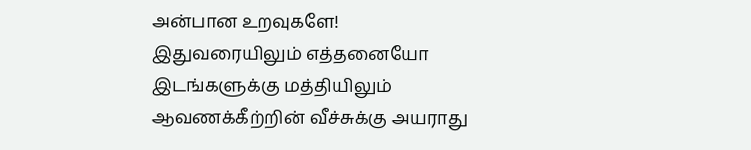அன்பான உறவுகளே!
இதுவரையிலும் எத்தனையோ இடங்களுக்கு மத்தியிலும் ஆவணக்கீற்றின் வீச்சுக்கு அயராது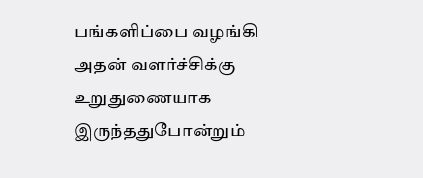பங்களிப்பை வழங்கி அதன் வளர்ச்சிக்கு உறுதுணையாக இருந்ததுபோன்றும்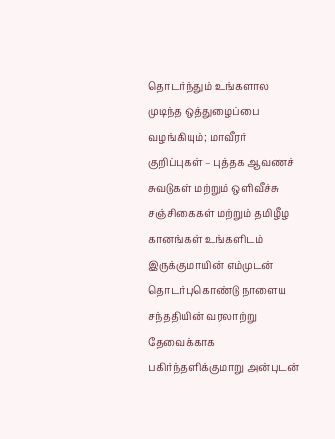தொடர்ந்தும் உங்களால முடிந்த ஒத்துழைப்பை வழங்கியும்; மாவீரர் குறிப்புகள் – புத்தக ஆவணச் சுவடுகள் மற்றும் ஒளிவீச்சு சஞ்சிகைகள் மற்றும் தமிழீழ கானங்கள் உங்களிடம் இருக்குமாயின் எம்முடன் தொடர்புகொண்டு நாளைய சந்ததியின் வரலாற்று தேவைக்காக பகிர்ந்தளிக்குமாறு அன்புடன்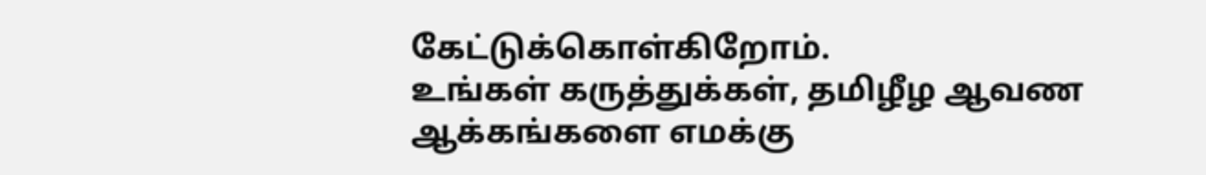கேட்டுக்கொள்கிறோம்.
உங்கள் கருத்துக்கள், தமிழீழ ஆவண ஆக்கங்களை எமக்கு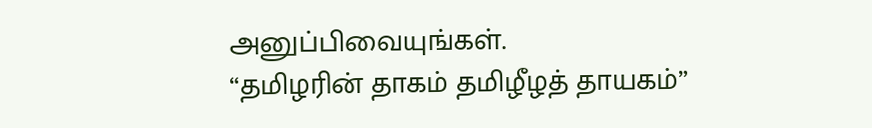அனுப்பிவையுங்கள்.
“தமிழரின் தாகம் தமிழீழத் தாயகம்”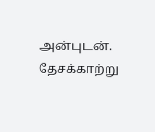அன்புடன்.
தேசக்காற்று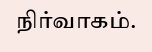நிர்வாகம்.